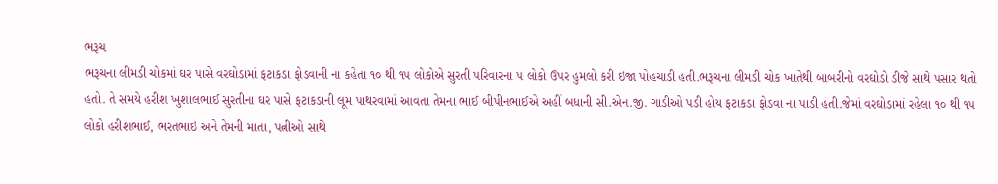ભરૂચ
ભરૂચના લીમડી ચોકમાં ઘર પાસે વરઘોડામાં ફટાકડા ફોડવાની ના કહેતા ૧૦ થી ૧૫ લોકોએ સુરતી પરિવારના ૫ લોકો ઉપર હુમલો કરી ઇજા પોહચાડી હતી.ભરૂચના લીમડી ચોક ખાતેથી બાબરીનો વરઘોડો ડીજે સાથે પસાર થતો હતો. તે સમયે હરીશ ખુશાલભાઈ સુરતીના ઘર પાસે ફટાકડાની લૂમ પાથરવામાં આવતા તેમના ભાઈ બીપીનભાઈએ અહીં બધાની સી.એન.જી. ગાડીઓ પડી હોય ફટાકડા ફોડવા ના પાડી હતી.જેમાં વરઘોડામાં રહેલા ૧૦ થી ૧૫ લોકો હરીશભાઈ, ભરતભાઇ અને તેમની માતા, પત્નીઓ સાથે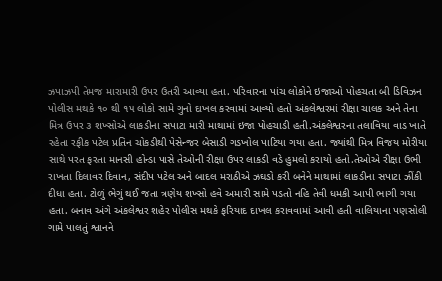ઝપાઝપી તેમજ મારામારી ઉપર ઉતરી આવ્યા હતા. પરિવારના પાંચ લોકોને ઇજાઓ પોહચતા બી ડિવિઝન પોલીસ મથકે ૧૦ થી ૧૫ લોકો સામે ગુનો દાખલ કરવામાં આવ્યો હતો અંકલેશ્વરમાં રીક્ષા ચાલક અને તેના મિત્ર ઉપર ૩ શખ્સોએ લાકડીના સપાટા મારી માથામાં ઇજા પોહચાડી હતી.અંકલેશ્વરના તલાવિયા વાડ ખાતે રહેતા રફીક પટેલ પ્રતિન ચોકડીથી પેસેન્જર બેસાડી ગડખોલ પાટિયા ગયા હતા. જ્યાંથી મિત્ર વિજય મોરીયા સાથે પરત ફરતા માનસી હોન્ડા પાસે તેઓની રીક્ષા ઉપર લાકડી વડે હુમલો કરાયો હતો.તેઓએ રીક્ષા ઉભી રાખતા દિલાવર દિવાન, સંદીપ પટેલ અને બાદલ મરાઠીએ ઝઘડો કરી બનેને માથામાં લાકડીના સપાટા ઝીંકી દીધા હતા. ટોળું ભેગું થઈ જતા ત્રણેય શખ્સો હવે અમારી સામે પડતો નહિ તેવી ધમકી આપી ભાગી ગયા હતા. બનાવ અંગે અંકલેશ્વર શહેર પોલીસ મથકે ફરિયાદ દાખલ કરાવવામાં આવી હતી વાલિયાના પણસોલી ગામે પાલતું શ્વાનને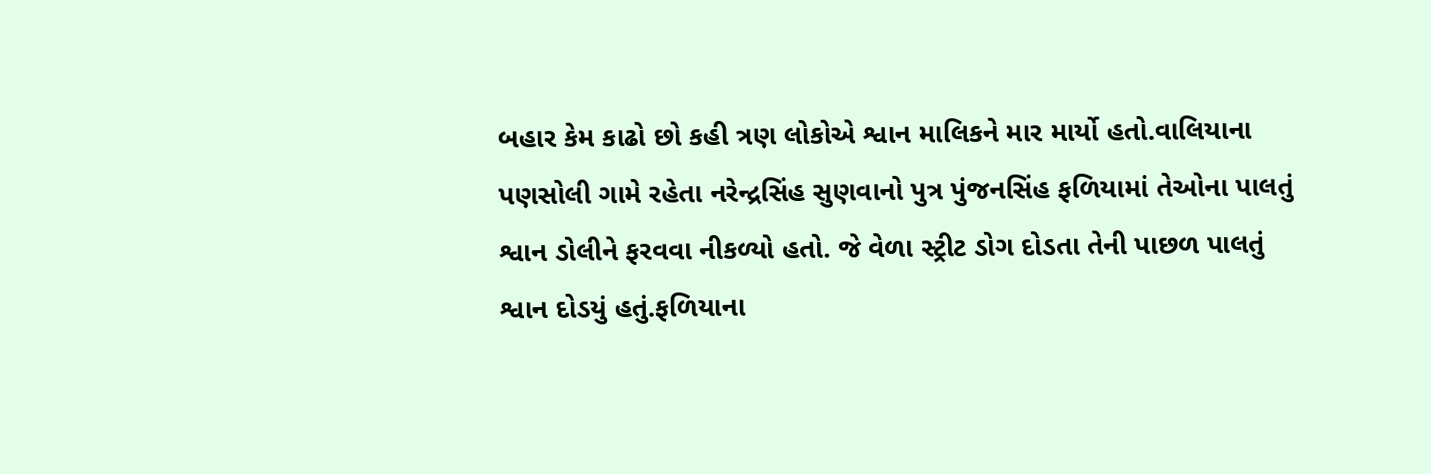બહાર કેમ કાઢો છો કહી ત્રણ લોકોએ શ્વાન માલિકને માર માર્યો હતો.વાલિયાના પણસોલી ગામે રહેતા નરેન્દ્રસિંહ સુણવાનો પુત્ર પુંજનસિંહ ફળિયામાં તેઓના પાલતું શ્વાન ડોલીને ફરવવા નીકળ્યો હતો. જે વેળા સ્ટ્રીટ ડોગ દોડતા તેની પાછળ પાલતું શ્વાન દોડયું હતું.ફળિયાના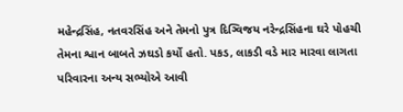મહેન્દ્રસિંહ, નતવરસિંહ અને તેમનો પુત્ર દિગ્વિજય નરેન્દ્રસિંહના ઘરે પોહચી તેમના શ્વાન બાબતે ઝઘડો કર્યો હતો. પકડ, લાકડી વડે માર મારવા લાગતા પરિવારના અન્ય સભ્યોએ આવી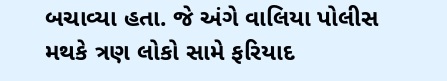બચાવ્યા હતા. જે અંગે વાલિયા પોલીસ મથકે ત્રણ લોકો સામે ફરિયાદ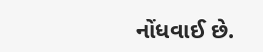નોંધવાઈ છે.